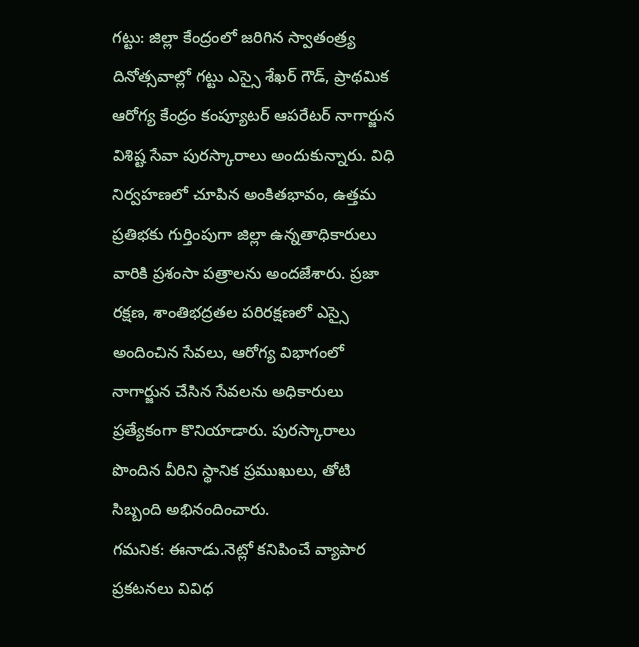గట్టు: జిల్లా కేంద్రంలో జరిగిన స్వాతంత్ర్య దినోత్సవాల్లో గట్టు ఎస్సై శేఖర్ గౌడ్, ప్రాథమిక ఆరోగ్య కేంద్రం కంప్యూటర్ ఆపరేటర్ నాగార్జున విశిష్ట సేవా పురస్కారాలు అందుకున్నారు. విధి నిర్వహణలో చూపిన అంకితభావం, ఉత్తమ ప్రతిభకు గుర్తింపుగా జిల్లా ఉన్నతాధికారులు వారికి ప్రశంసా పత్రాలను అందజేశారు. ప్రజా రక్షణ, శాంతిభద్రతల పరిరక్షణలో ఎస్సై అందించిన సేవలు, ఆరోగ్య విభాగంలో నాగార్జున చేసిన సేవలను అధికారులు ప్రత్యేకంగా కొనియాడారు. పురస్కారాలు పొందిన వీరిని స్థానిక ప్రముఖులు, తోటి సిబ్బంది అభినందించారు.
గమనిక: ఈనాడు.నెట్లో కనిపించే వ్యాపార ప్రకటనలు వివిధ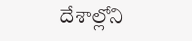దేశాల్లోని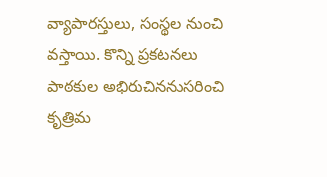వ్యాపారస్తులు, సంస్థల నుంచి వస్తాయి. కొన్ని ప్రకటనలు పాఠకుల అభిరుచిననుసరించి కృత్రిమ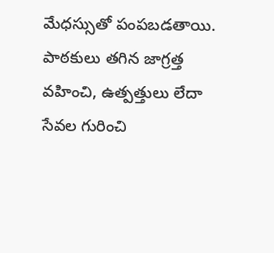మేధస్సుతో పంపబడతాయి. పాఠకులు తగిన జాగ్రత్త వహించి, ఉత్పత్తులు లేదా సేవల గురించి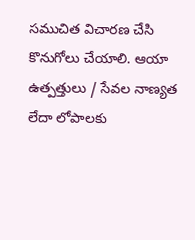సముచిత విచారణ చేసి కొనుగోలు చేయాలి. ఆయా ఉత్పత్తులు / సేవల నాణ్యత లేదా లోపాలకు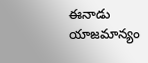ఈనాడు యాజమాన్యం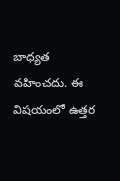బాధ్యత వహించదు. ఈ విషయంలో ఉత్తర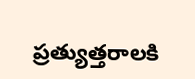ప్రత్యుత్తరాలకి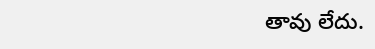తావు లేదు.